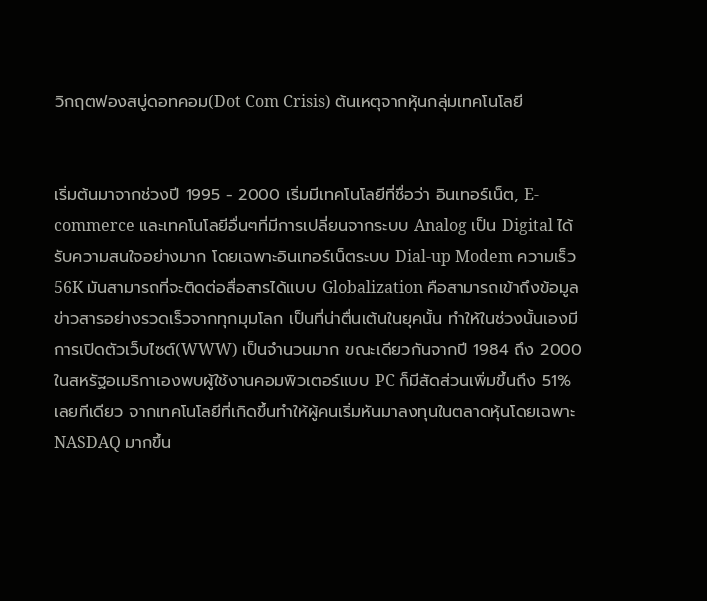วิกฤตฟองสบู่ดอทคอม(Dot Com Crisis) ต้นเหตุจากหุ้นกลุ่มเทคโนโลยี


เริ่มต้นมาจากช่วงปี 1995 - 2000 เริ่มมีเทคโนโลยีที่ชื่อว่า อินเทอร์เน็ต, E-commerce และเทคโนโลยีอื่นๆที่มีการเปลี่ยนจากระบบ Analog เป็น Digital ได้รับความสนใจอย่างมาก โดยเฉพาะอินเทอร์เน็ตระบบ Dial-up Modem ความเร็ว 56K มันสามารถที่จะติดต่อสื่อสารได้แบบ Globalization คือสามารถเข้าถึงข้อมูลข่าวสารอย่างรวดเร็วจากทุกมุมโลก เป็นที่น่าตื่นเต้นในยุคนั้น ทำให้ในช่วงนั้นเองมีการเปิดตัวเว็บไซต์(WWW) เป็นจำนวนมาก ขณะเดียวกันจากปี 1984 ถึง 2000 ในสหรัฐอเมริกาเองพบผู้ใช้งานคอมพิวเตอร์แบบ PC ก็มีสัดส่วนเพิ่มขึ้นถึง 51% เลยทีเดียว จากเทคโนโลยีที่เกิดขึ้นทำให้ผู้คนเริ่มหันมาลงทุนในตลาดหุ้นโดยเฉพาะ NASDAQ มากขึ้น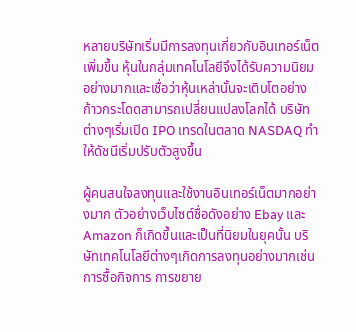หลายบริษัทเริ่มมีการลงทุนเกี่ยวกับอินเทอร์เน็ตเพิ่มขึ้น หุ้นในกลุ่มเทคโนโลยีจึงได้รับความนิยมอย่างมากและเชื่อว่าหุ้นเหล่านั้นจะเติบโตอย่างก้าวกระโดดสามารถเปลี่ยนแปลงโลกได้ บริษัทต่างๆเริ่มเปิด IPO เทรดในตลาด NASDAQ ทำให้ดัชนีเริ่มปรับตัวสูงขึ้น

ผู้คนสนใจลงทุนและใช้งานอินเทอร์เน็ตมากอย่างมาก ตัวอย่างเว็บไซต์ชื่อดังอย่าง Ebay และ Amazon ก็เกิดขึ้นและเป็นที่นิยมในยุคนั้น บริษัทเทคโนโลยีต่างๆเกิดการลงทุนอย่างมากเช่น การซื้อกิจการ การขยาย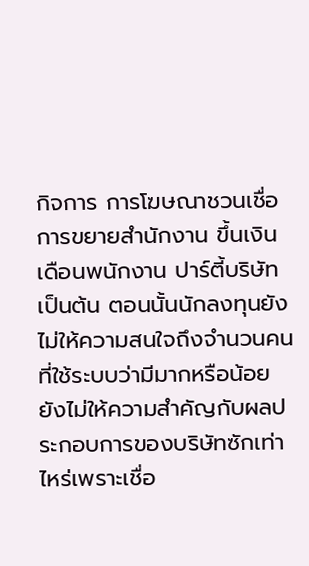กิจการ การโฆษณาชวนเชื่อ การขยายสำนักงาน ขึ้นเงินเดือนพนักงาน ปาร์ตี้บริษัท เป็นต้น ตอนนั้นนักลงทุนยังไม่ให้ความสนใจถึงจำนวนคนที่ใช้ระบบว่ามีมากหรือน้อย ยังไม่ให้ความสำคัญกับผลประกอบการของบริษัทซักเท่าไหร่เพราะเชื่อ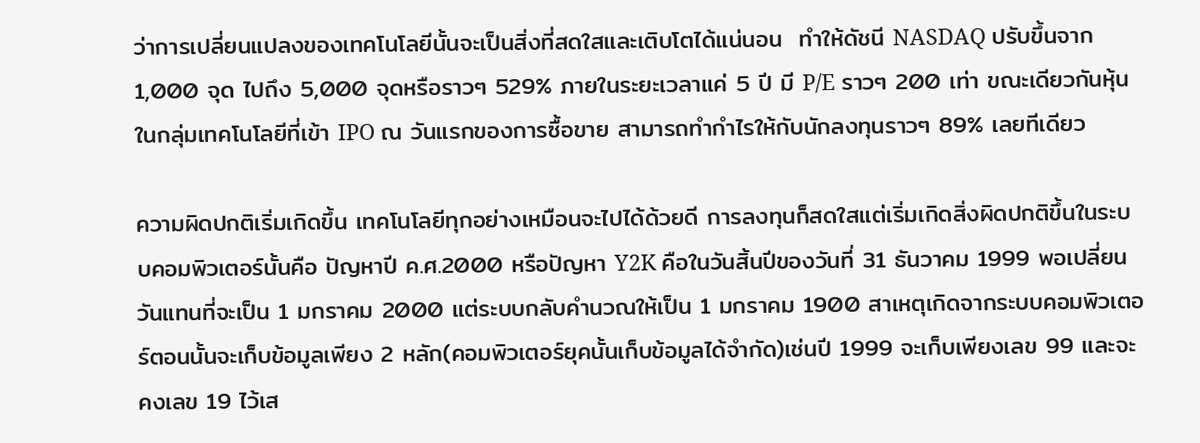ว่าการเปลี่ยนแปลงของเทคโนโลยีนั้นจะเป็นสิ่งที่สดใสและเติบโตได้แน่นอน  ทำให้ดัชนี NASDAQ ปรับขึ้นจาก 1,000 จุด ไปถึง 5,000 จุดหรือราวๆ 529% ภายในระยะเวลาแค่ 5 ปี มี P/E ราวๆ 200 เท่า ขณะเดียวกันหุ้นในกลุ่มเทคโนโลยีที่เข้า IPO ณ วันแรกของการซื้อขาย สามารถทำกำไรให้กับนักลงทุนราวๆ 89% เลยทีเดียว

ความผิดปกติเริ่มเกิดขึ้น เทคโนโลยีทุกอย่างเหมือนจะไปได้ด้วยดี การลงทุนก็สดใสแต่เริ่มเกิดสิ่งผิดปกติขึ้นในระบบคอมพิวเตอร์นั้นคือ ปัญหาปี ค.ศ.2000 หรือปัญหา Y2K คือในวันสิ้นปีของวันที่ 31 ธันวาคม 1999 พอเปลี่ยนวันแทนที่จะเป็น 1 มกราคม 2000 แต่ระบบกลับคำนวณให้เป็น 1 มกราคม 1900 สาเหตุเกิดจากระบบคอมพิวเตอร์ตอนนั้นจะเก็บข้อมูลเพียง 2 หลัก(คอมพิวเตอร์ยุคนั้นเก็บข้อมูลได้จำกัด)เช่นปี 1999 จะเก็บเพียงเลข 99 และจะคงเลข 19 ไว้เส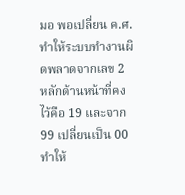มอ พอเปลี่ยน ค.ศ. ทำให้ระบบทำงานผิดพลาดจากเลข 2 หลักด้านหน้าที่คงไว้คือ 19 และจาก 99 เปลี่ยนเป็น 00 ทำให้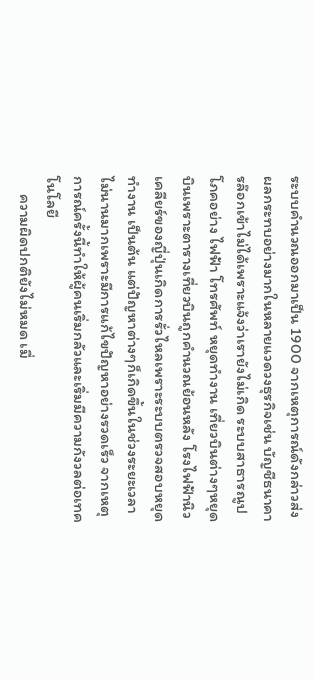ระบบคำนวณออกมาเป็น 1900 จากเหตุการณ์ดังกล่าวส่งผลกระทบอย่างมากในหลายแวดวงธุรกิจเช่น บัญชีธนาคารล๊อกเข้าไม่ได้เพราะแจ้งว่าเรายังไม่เกิด ระบบสาธารณูปโภคอย่าง ไฟฟ้า โทรศัพท์ หยุดทำงาน เที่ยวบินต่างๆหยุดบินเพราะตารางเที่ยวบินถูกคำนวณย้อนหลัง โรงไฟฟ้านิวเคลียร์ของญี่ปุ่นเกิดการรั่วไหลเพราะระบบตรวจสอบหยุดทำงาน เป็นต้น แต่ปัญหาต่างๆก็เกิดขึ้นในช่วงระยะเวลาไม่นานมากเพราะมีการแก้ไขปัญหาอย่างรวดเร็ว จากเหตุการณ์ครั้งนี้ทำให้ผู้คนเริ่มกลัวและเริ่มมีความกังวลต่อเทคโนโลยี
     ความผิดปกติยังไม่หมด เมื่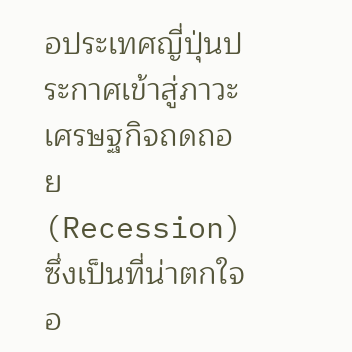อประเทศญี่ปุ่นประกาศเข้าสู่ภาวะเศรษฐกิจถดถอย (Recession) ซึ่งเป็นที่น่าตกใจอ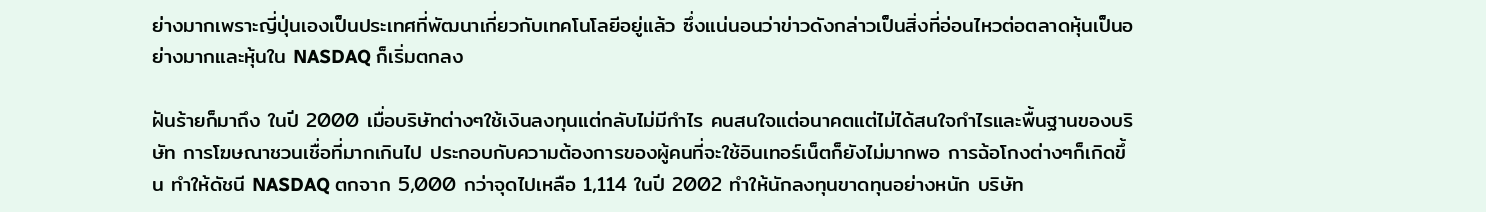ย่างมากเพราะญี่ปุ่นเองเป็นประเทศที่พัฒนาเกี่ยวกับเทคโนโลยีอยู่แล้ว ซึ่งแน่นอนว่าข่าวดังกล่าวเป็นสิ่งที่อ่อนไหวต่อตลาดหุ้นเป็นอย่างมากและหุ้นใน NASDAQ ก็เริ่มตกลง

ฝันร้ายก็มาถึง ในปี 2000 เมื่อบริษัทต่างๆใช้เงินลงทุนแต่กลับไม่มีกำไร คนสนใจแต่อนาคตแต่ไม่ได้สนใจกำไรและพื้นฐานของบริษัท การโฆษณาชวนเชื่อที่มากเกินไป ประกอบกับความต้องการของผู้คนที่จะใช้อินเทอร์เน็ตก็ยังไม่มากพอ การฉ้อโกงต่างๆก็เกิดขึ้น ทำให้ดัชนี NASDAQ ตกจาก 5,000 กว่าจุดไปเหลือ 1,114 ในปี 2002 ทำให้นักลงทุนขาดทุนอย่างหนัก บริษัท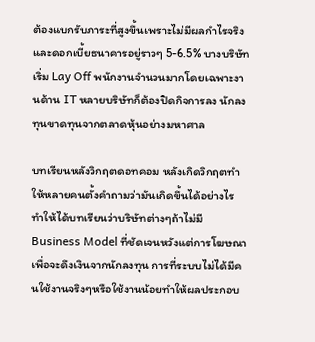ต้องแบกรับภาระที่สูงขึ้นเพราะไม่มีผลกำไรจริงและดอกเบี้ยธนาคารอยู่ราวๆ 5-6.5% บางบริษัทเริ่ม Lay Off พนักงานจำนวนมากโดยเฉพาะงานด้าน IT หลายบริษัทก็ต้องปิดกิจการลง นักลงทุนขาดทุนจากตลาดหุ้นอย่างมหาศาล

บทเรียนหลังวิกฤตดอทคอม หลังเกิดวิกฤตทำให้หลายคนตั้งคำถามว่ามันเกิดขึ้นได้อย่างไร ทำให้ได้บทเรียนว่าบริษัทต่างๆถ้าไม่มี Business Model ที่ชัดเจนหวังแต่การโฆษณาเพื่อจะดึงเงินจากนักลงทุน การที่ระบบไม่ได้มีคนใช้งานจริงๆหรือใช้งานน้อยทำให้ผลประกอบ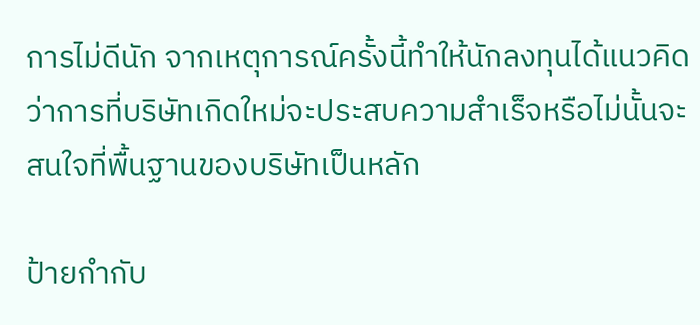การไม่ดีนัก จากเหตุการณ์ครั้งนี้ทำให้นักลงทุนได้แนวคิดว่าการที่บริษัทเกิดใหม่จะประสบความสำเร็จหรือไม่นั้นจะสนใจที่พื้นฐานของบริษัทเป็นหลัก

ป้ายกำกับ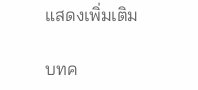แสดงเพิ่มเติม

บทค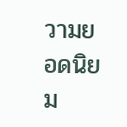วามยอดนิยม